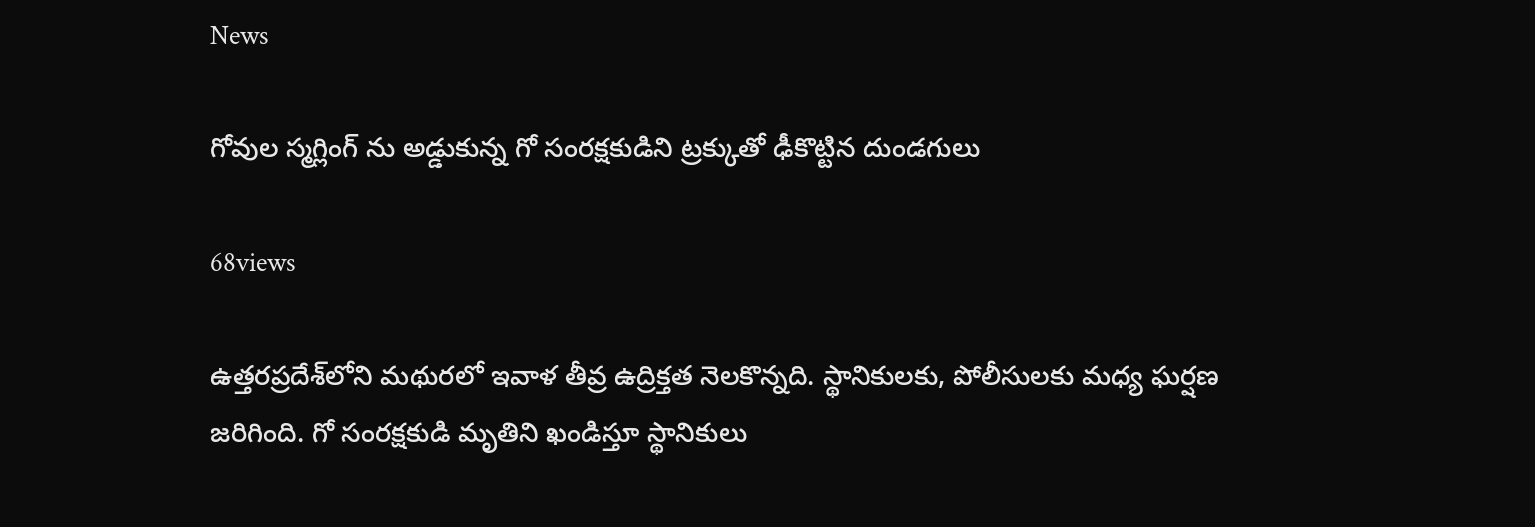News

గోవుల స్మ‌గ్లింగ్ ను అడ్డుకున్న గో సంర‌క్ష‌కుడిని ట్ర‌క్కుతో ఢీకొట్టిన దుండగులు

68views

ఉత్త‌ర‌ప్ర‌దేశ్‌లోని మ‌థురలో ఇవాళ తీవ్ర ఉద్రిక్త‌త నెల‌కొన్న‌ది. స్థానికులకు, పోలీసుల‌కు మ‌ధ్య ఘ‌ర్ష‌ణ జ‌రిగింది. గో సంర‌క్ష‌కుడి మృతిని ఖండిస్తూ స్థానికులు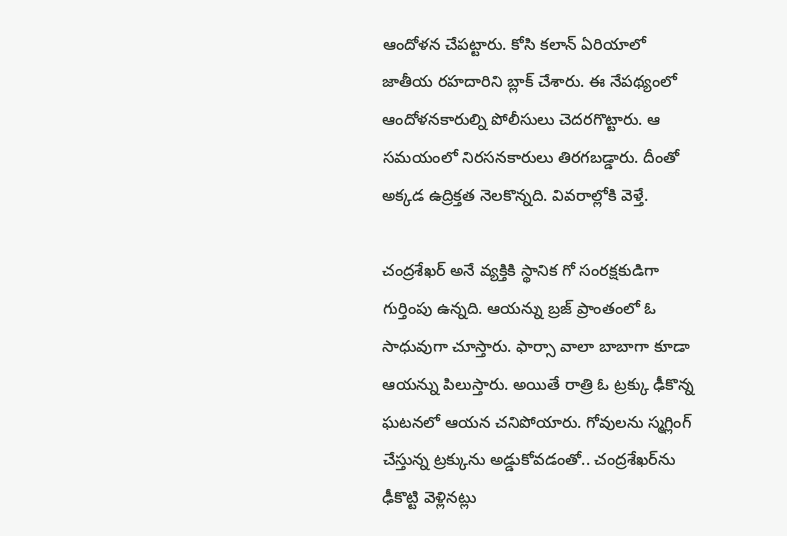ఆందోళ‌న చేప‌ట్టారు. కోసి క‌లాన్ ఏరియాలో జాతీయ రహ‌దారిని బ్లాక్ చేశారు. ఈ నేప‌థ్యంలో ఆందోళ‌న‌కారుల్ని పోలీసులు చెద‌రగొట్టారు. ఆ స‌మ‌యంలో నిర‌స‌న‌కారులు తిర‌గ‌బ‌డ్డారు. దీంతో అక్క‌డ ఉద్రిక్త‌త నెల‌కొన్న‌ది. వివ‌రాల్లోకి వెళ్తే.

చంద్ర‌శేఖ‌ర్ అనే వ్య‌క్తికి స్థానిక గో సంర‌క్ష‌కుడిగా గుర్తింపు ఉన్న‌ది. ఆయ‌న్ను బ్ర‌జ్ ప్రాంతంలో ఓ సాధువుగా చూస్తారు. ఫార్సా వాలా బాబాగా కూడా ఆయ‌న్ను పిలుస్తారు. అయితే రాత్రి ఓ ట్ర‌క్కు ఢీకొన్న ఘ‌ట‌న‌లో ఆయ‌న చ‌నిపోయారు. గోవుల‌ను స్మ‌గ్లింగ్ చేస్తున్న ట్ర‌క్కును అడ్డుకోవ‌డంతో.. చంద్ర‌శేఖ‌ర్‌ను ఢీకొట్టి వెళ్లిన‌ట్లు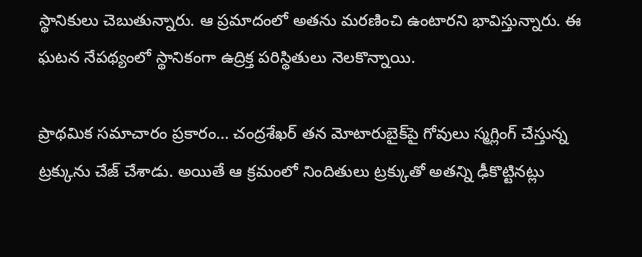స్థానికులు చెబుతున్నారు. ఆ ప్ర‌మాదంలో అత‌ను మ‌ర‌ణించి ఉంటార‌ని భావిస్తున్నారు. ఈ ఘ‌ట‌న నేప‌థ్యంలో స్థానికంగా ఉద్రిక్త ప‌రిస్థితులు నెల‌కొన్నాయి.

ప్రాథ‌మిక స‌మాచారం ప్ర‌కారం… చంద్ర‌శేఖ‌ర్ త‌న మోటారుబైక్‌పై గోవులు స్మ‌గ్లింగ్ చేస్తున్న ట్ర‌క్కును చేజ్ చేశాడు. అయితే ఆ క్ర‌మంలో నిందితులు ట్ర‌క్కుతో అత‌న్ని ఢీకొట్టిన‌ట్లు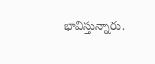భావిస్తున్నారు.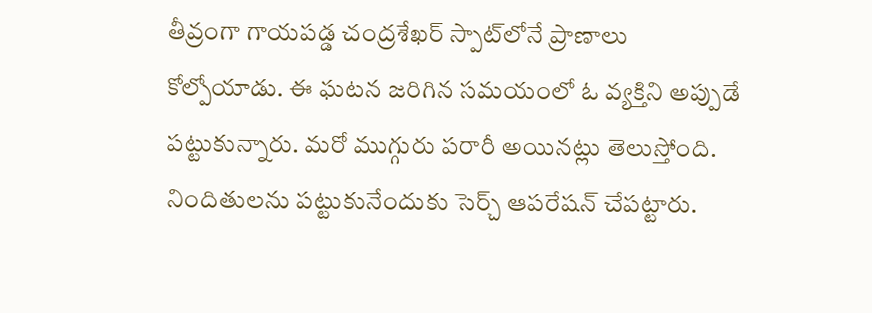తీవ్రంగా గాయప‌డ్డ చంద్రశేఖ‌ర్ స్పాట్‌లోనే ప్రాణాలు కోల్పోయాడు. ఈ ఘ‌ట‌న జ‌రిగిన సమ‌యంలో ఓ వ్య‌క్తిని అప్పుడే ప‌ట్టుకున్నారు. మ‌రో ముగ్గురు ప‌రారీ అయిన‌ట్లు తెలుస్తోంది. నిందితుల‌ను ప‌ట్టుకునేందుకు సెర్చ్ ఆప‌రేష‌న్ చేప‌ట్టారు.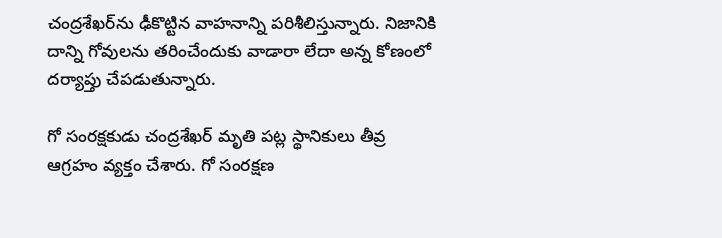చంద్ర‌శేఖ‌ర్‌ను ఢీకొట్టిన వాహ‌నాన్ని ప‌రిశీలిస్తున్నారు. నిజానికి దాన్ని గోవుల‌ను త‌రించేందుకు వాడారా లేదా అన్న కోణంలో ద‌ర్యాప్తు చేప‌డుతున్నారు.

గో సంర‌క్ష‌కుడు చంద్ర‌శేఖ‌ర్ మృతి ప‌ట్ల స్థానికులు తీవ్ర ఆగ్ర‌హం వ్య‌క్తం చేశారు. గో సంర‌క్ష‌ణ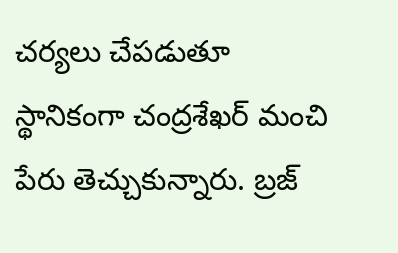చ‌ర్య‌లు చేప‌డుతూ స్థానికంగా చంద్ర‌శేఖ‌ర్ మంచి పేరు తెచ్చుకున్నారు. బ్రజ్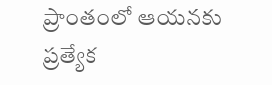ప్రాంతంలో ఆయ‌న‌కు ప్ర‌త్యేక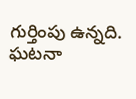గుర్తింపు ఉన్న‌ది. ఘ‌ట‌నా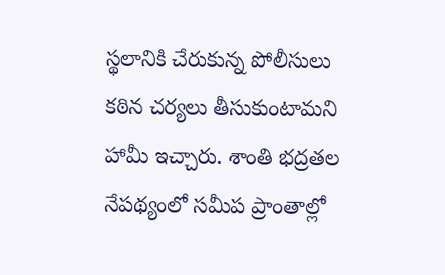స్థ‌లానికి చేరుకున్న పోలీసులు క‌ఠిన చ‌ర్య‌లు తీసుకుంటామ‌ని హామీ ఇచ్చారు. శాంతి భ‌ద్ర‌తల నేప‌థ్యంలో స‌మీప ప్రాంతాల్లో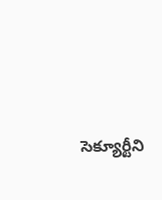సెక్యూర్టీని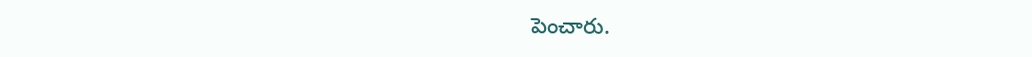పెంచారు.